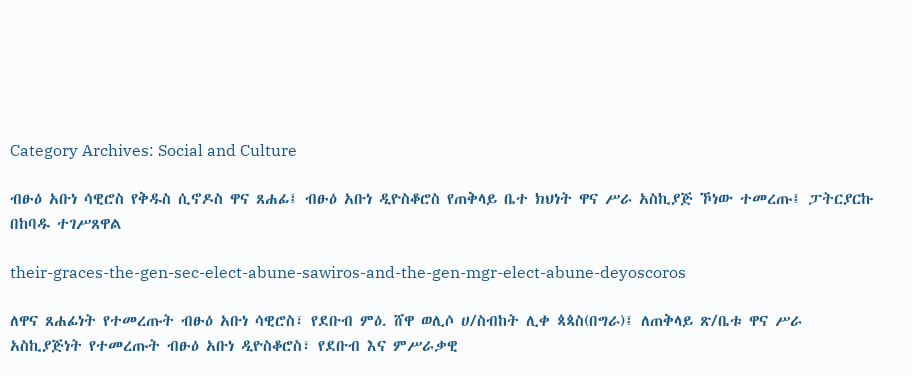Category Archives: Social and Culture

ብፁዕ አቡነ ሳዊሮስ የቅዱስ ሲኖዶስ ዋና ጸሐፊ፤ ብፁዕ አቡነ ዲዮስቆሮስ የጠቅላይ ቤተ ክህነት ዋና ሥራ አስኪያጅ ኾነው ተመረጡ፤ ፓትርያርኩ በከባዱ ተገሥጸዋል

their-graces-the-gen-sec-elect-abune-sawiros-and-the-gen-mgr-elect-abune-deyoscoros

ለዋና ጸሐፊነት የተመረጡት ብፁዕ አቡነ ሳዊሮስ፣ የደቡብ ምዕ. ሸዋ ወሊሶ ሀ/ስብከት ሊቀ ጳጳስ(በግራ)፤ ለጠቅላይ ጽ/ቤቱ ዋና ሥራ አስኪያጅነት የተመረጡት ብፁዕ አቡነ ዲዮስቆሮስ፣ የደቡብ እና ምሥራቃዊ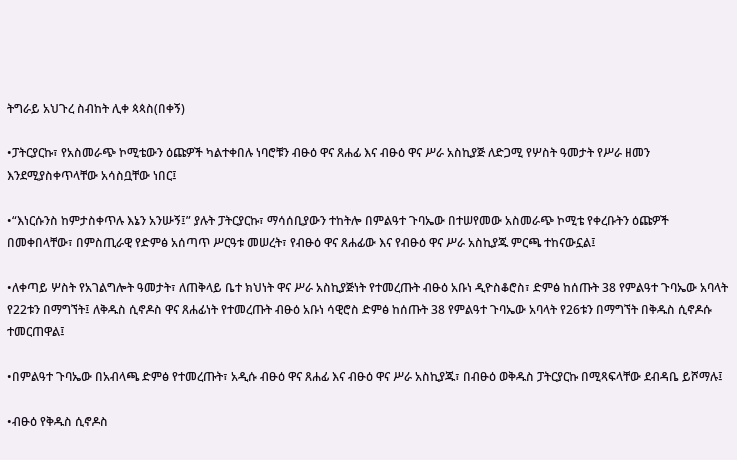ትግራይ አህጉረ ስብከት ሊቀ ጳጳስ(በቀኝ)

•ፓትርያርኩ፣ የአስመራጭ ኮሚቴውን ዕጩዎች ካልተቀበሉ ነባሮቹን ብፁዕ ዋና ጸሐፊ እና ብፁዕ ዋና ሥራ አስኪያጅ ለድጋሚ የሦስት ዓመታት የሥራ ዘመን እንደሚያስቀጥላቸው አሳስቧቸው ነበር፤

•“እነርሱንስ ከምታስቀጥሉ እኔን አንሡኝ፤” ያሉት ፓትርያርኩ፣ ማሳሰቢያውን ተከትሎ በምልዓተ ጉባኤው በተሠየመው አስመራጭ ኮሚቴ የቀረቡትን ዕጩዎች በመቀበላቸው፣ በምስጢራዊ የድምፅ አሰጣጥ ሥርዓቱ መሠረት፣ የብፁዕ ዋና ጸሐፊው እና የብፁዕ ዋና ሥራ አስኪያጁ ምርጫ ተከናውኗል፤

•ለቀጣይ ሦስት የአገልግሎት ዓመታት፣ ለጠቅላይ ቤተ ክህነት ዋና ሥራ አስኪያጅነት የተመረጡት ብፁዕ አቡነ ዲዮስቆሮስ፣ ድምፅ ከሰጡት 38 የምልዓተ ጉባኤው አባላት የ22ቱን በማግኘት፤ ለቅዱስ ሲኖዶስ ዋና ጸሐፊነት የተመረጡት ብፁዕ አቡነ ሳዊሮስ ድምፅ ከሰጡት 38 የምልዓተ ጉባኤው አባላት የ26ቱን በማግኘት በቅዱስ ሲኖዶሱ ተመርጠዋል፤

•በምልዓተ ጉባኤው በአብላጫ ድምፅ የተመረጡት፣ አዲሱ ብፁዕ ዋና ጸሐፊ እና ብፁዕ ዋና ሥራ አስኪያጁ፣ በብፁዕ ወቅዱስ ፓትርያርኩ በሚጻፍላቸው ደብዳቤ ይሾማሉ፤

•ብፁዕ የቅዱስ ሲኖዶስ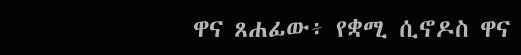ዋና ጸሐፊው፥ የቋሚ ሲኖዶስ ዋና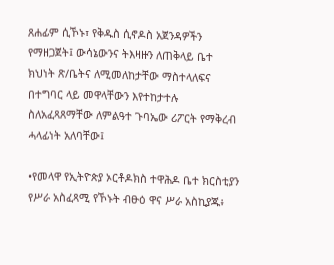ጸሐፊም ሲኾኑ፣ የቅዱስ ሲኖዶስ አጀንዳዎችን የማዘጋጀት፤ ውሳኔውንና ትእዛዙን ለጠቅላይ ቤተ ክህነት ጽ/ቤትና ለሚመለከታቸው ማስተላለፍና በተግባር ላይ መዋላቸውን እየተከታተሉ ስለአፈጻጸማቸው ለምልዓተ ጉባኤው ሪፖርት የማቅረብ ሓላፊነት አለባቸው፤

•የመላዋ የኢትዮጵያ ኦርቶዶክስ ተዋሕዶ ቤተ ክርስቲያን የሥራ አስፈጻሚ የኾኑት ብፁዕ ዋና ሥራ አስኪያጁ፥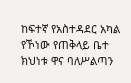ከፍተኛ የአስተዳደር አካል የኾነው የጠቅላይ ቤተ ክህነቱ ዋና ባለሥልጣን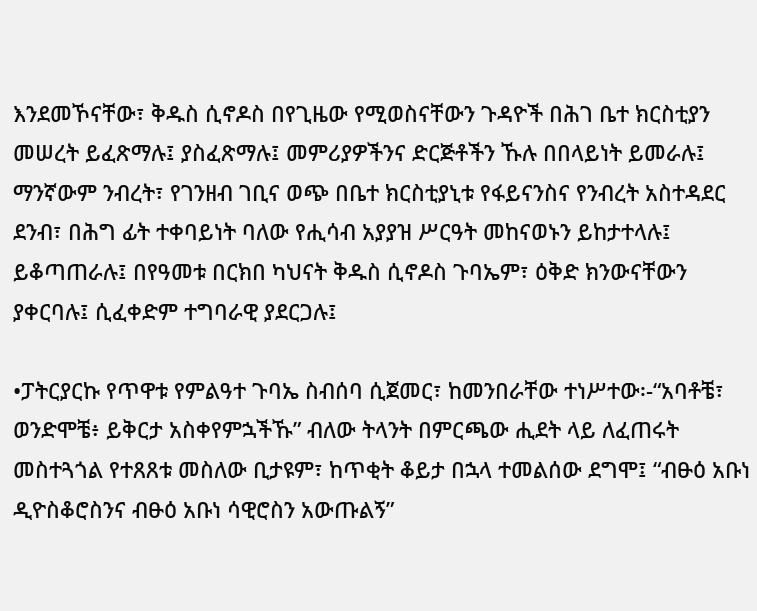እንደመኾናቸው፣ ቅዱስ ሲኖዶስ በየጊዜው የሚወስናቸውን ጉዳዮች በሕገ ቤተ ክርስቲያን መሠረት ይፈጽማሉ፤ ያስፈጽማሉ፤ መምሪያዎችንና ድርጅቶችን ኹሉ በበላይነት ይመራሉ፤ ማንኛውም ንብረት፣ የገንዘብ ገቢና ወጭ በቤተ ክርስቲያኒቱ የፋይናንስና የንብረት አስተዳደር ደንብ፣ በሕግ ፊት ተቀባይነት ባለው የሒሳብ አያያዝ ሥርዓት መከናወኑን ይከታተላሉ፤ ይቆጣጠራሉ፤ በየዓመቱ በርክበ ካህናት ቅዱስ ሲኖዶስ ጉባኤም፣ ዕቅድ ክንውናቸውን ያቀርባሉ፤ ሲፈቀድም ተግባራዊ ያደርጋሉ፤

•ፓትርያርኩ የጥዋቱ የምልዓተ ጉባኤ ስብሰባ ሲጀመር፣ ከመንበራቸው ተነሥተው፡-“አባቶቼ፣ ወንድሞቼ፥ ይቅርታ አስቀየምኋችኹ” ብለው ትላንት በምርጫው ሒደት ላይ ለፈጠሩት መስተጓጎል የተጸጸቱ መስለው ቢታዩም፣ ከጥቂት ቆይታ በኋላ ተመልሰው ደግሞ፤ “ብፁዕ አቡነ ዲዮስቆሮስንና ብፁዕ አቡነ ሳዊሮስን አውጡልኝ”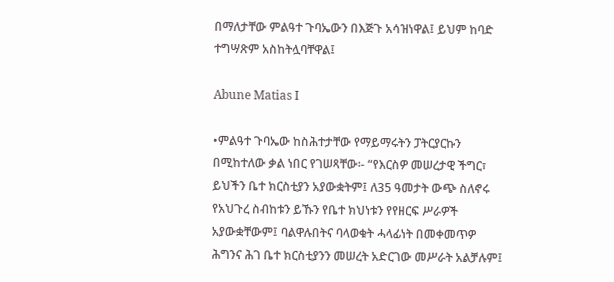በማለታቸው ምልዓተ ጉባኤውን በእጅጉ አሳዝነዋል፤ ይህም ከባድ ተግሣጽም አስከትሏባቸዋል፤

Abune Matias I

•ምልዓተ ጉባኤው ከስሕተታቸው የማይማሩትን ፓትርያርኩን በሚከተለው ቃል ነበር የገሠጻቸው፡- “የእርስዎ መሠረታዊ ችግር፣ ይህችን ቤተ ክርስቲያን አያውቋትም፤ ለ35 ዓመታት ውጭ ስለኖሩ የአህጉረ ስብከቱን ይኹን የቤተ ክህነቱን የየዘርፍ ሥራዎች አያውቋቸውም፤ ባልዋሉበትና ባላወቁት ሓላፊነት በመቀመጥዎ ሕግንና ሕገ ቤተ ክርስቲያንን መሠረት አድርገው መሥራት አልቻሉም፤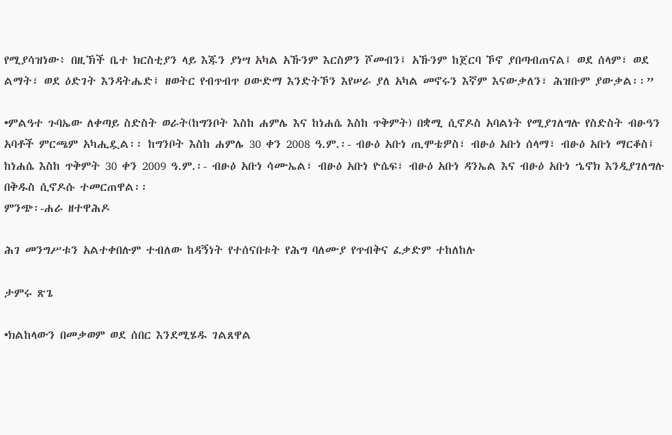የሚያሳዝነው፥ በዚኽች ቤተ ክርስቲያን ላይ እጁን ያነሣ አካል አኹንም እርስዎን ሾመብን፤ አኹንም ከጀርባ ኾኖ ያበጣብጠናል፤ ወደ ሰላም፣ ወደ ልማት፣ ወደ ዕድገት እንዳትሔድ፤ ዘወትር የብጥብጥ ዐውድማ እንድትኾን እየሠራ ያለ አካል መኖሩን እኛም እናውቃለን፣ ሕዝቡም ያውቃል፡፡”

•ምልዓተ ጉባኤው ለቀጣይ ስድስት ወራት(ከግንቦት እስከ ሐምሌ እና ከነሐሴ እስከ ጥቅምት) በቋሚ ሲኖዶስ አባልነት የሚያገለግሉ የስድስት ብፁዓን አባቶች ምርጫም አካሒዷል፡፡ ከግንቦት እስከ ሐምሌ 30 ቀን 2008 ዓ.ም.፡- ብፁዕ አቡነ ጢሞቴዎስ፣ ብፁዕ አቡነ ሰላማ፣ ብፁዕ አቡነ ማርቆስ፤ ከነሐሴ እስከ ጥቅምት 30 ቀን 2009 ዓ.ም.፡- ብፁዕ አቡነ ሳሙኤል፣ ብፁዕ አቡነ ዮሴፍ፣ ብፁዕ አቡነ ዳንኤል እና ብፁዕ አቡነ ኄኖክ እንዲያገለግሉ በቅዱስ ሲኖዶሱ ተመርጠዋል፡፡
ምንጭ፡-ሐራ ዘተዋሕዶ

ሕገ መንግሥቱን አልተቀበሉም ተብለው ከዳኝነት የተሰናበቱት የሕግ ባለሙያ የጥብቅና ፈቃድም ተከለከሉ

ታምሩ ጽጌ

•ክልከላውን በመቃወም ወደ ሰበር እንደሚሄዱ ገልጸዋል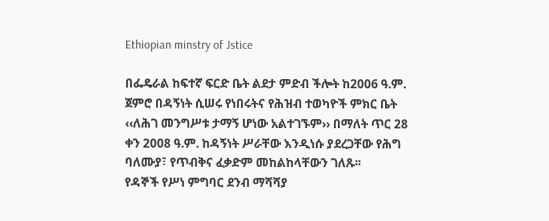Ethiopian minstry of Jstice

በፌዴራል ከፍተኛ ፍርድ ቤት ልደታ ምድብ ችሎት ከ2006 ዓ.ም. ጀምሮ በዳኝነት ሲሠሩ የነበሩትና የሕዝብ ተወካዮች ምክር ቤት ‹‹ለሕገ መንግሥቱ ታማኝ ሆነው አልተገኙም›› በማለት ጥር 28 ቀን 2008 ዓ.ም. ከዳኝነት ሥራቸው እንዲነሱ ያደረጋቸው የሕግ ባለሙያ፣ የጥብቅና ፈቃድም መከልከላቸውን ገለጹ፡፡
የዳኞች የሥነ ምግባር ደንብ ማሻሻያ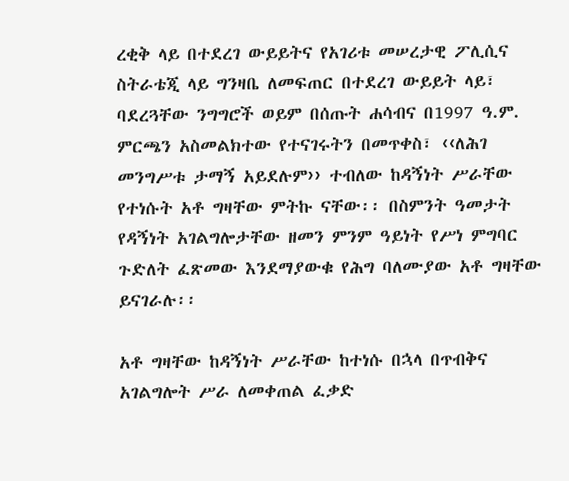ረቂቅ ላይ በተደረገ ውይይትና የአገሪቱ መሠረታዊ ፖሊሲና ስትራቴጂ ላይ ግንዛቤ ለመፍጠር በተደረገ ውይይት ላይ፣ ባደረጓቸው ንግግሮች ወይም በሰጡት ሐሳብና በ1997 ዓ.ም. ምርጫን አስመልክተው የተናገሩትን በመጥቀስ፣ ‹‹ለሕገ መንግሥቱ ታማኝ አይደሉም›› ተብለው ከዳኝነት ሥራቸው የተነሱት አቶ ግዛቸው ምትኩ ናቸው፡፡ በስምንት ዓመታት የዳኝነት አገልግሎታቸው ዘመን ምንም ዓይነት የሥነ ምግባር ጉድለት ፈጽመው እንደማያውቁ የሕግ ባለሙያው አቶ ግዛቸው ይናገራሉ፡፡

አቶ ግዛቸው ከዳኝነት ሥራቸው ከተነሱ በኋላ በጥብቅና አገልግሎት ሥራ ለመቀጠል ፈቃድ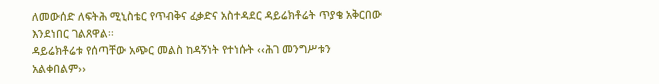ለመውሰድ ለፍትሕ ሚኒስቴር የጥብቅና ፈቃድና አስተዳደር ዳይሬክቶሬት ጥያቄ አቅርበው እንደነበር ገልጸዋል፡፡
ዳይሬክቶሬቱ የሰጣቸው አጭር መልስ ከዳኝነት የተነሱት ‹‹ሕገ መንግሥቱን አልቀበልም››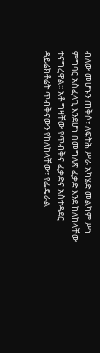ብለው መሆኑን ጠቅሶ፣ ለፍትሕ ሥራ አካሄድ መልካም ሥነ ምግባር አስፈላጊ እንደሆነ በመግለጽ ፈቃድ እንደ ከለከላቸው ተናግረዋል፡፡ አቶ ግዛቸው የጥብቅና ፈቃድና አስተዳደር ዳይሬክቶሬት ጥብቅናውን የከለከላቸው፣ የፌዴራል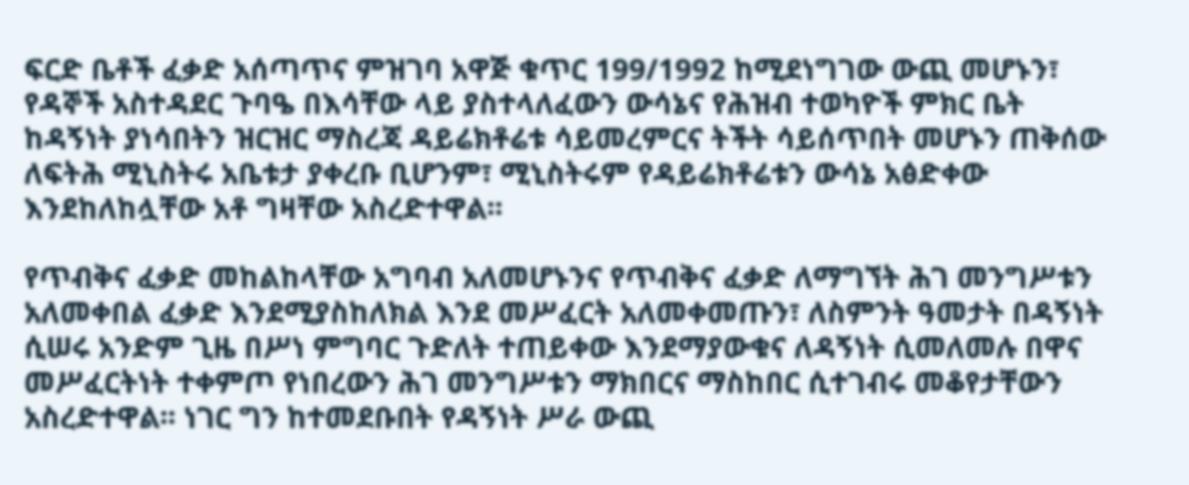ፍርድ ቤቶች ፈቃድ አሰጣጥና ምዝገባ አዋጅ ቁጥር 199/1992 ከሚደነግገው ውጪ መሆኑን፣ የዳኞች አስተዳደር ጉባዔ በእሳቸው ላይ ያስተላለፈውን ውሳኔና የሕዝብ ተወካዮች ምክር ቤት ከዳኝነት ያነሳበትን ዝርዝር ማስረጃ ዳይሬክቶሬቱ ሳይመረምርና ትችት ሳይሰጥበት መሆኑን ጠቅሰው ለፍትሕ ሚኒስትሩ አቤቱታ ያቀረቡ ቢሆንም፣ ሚኒስትሩም የዳይሬክቶሬቱን ውሳኔ አፅድቀው እንደከለከሏቸው አቶ ግዛቸው አስረድተዋል፡፡

የጥብቅና ፈቃድ መከልከላቸው አግባብ አለመሆኑንና የጥብቅና ፈቃድ ለማግኘት ሕገ መንግሥቱን አለመቀበል ፈቃድ እንደሚያስከለክል እንደ መሥፈርት አለመቀመጡን፣ ለስምንት ዓመታት በዳኝነት ሲሠሩ አንድም ጊዜ በሥነ ምግባር ጉድለት ተጠይቀው እንደማያውቁና ለዳኝነት ሲመለመሉ በዋና መሥፈርትነት ተቀምጦ የነበረውን ሕገ መንግሥቱን ማክበርና ማስከበር ሲተገብሩ መቆየታቸውን አስረድተዋል፡፡ ነገር ግን ከተመደቡበት የዳኝነት ሥራ ውጪ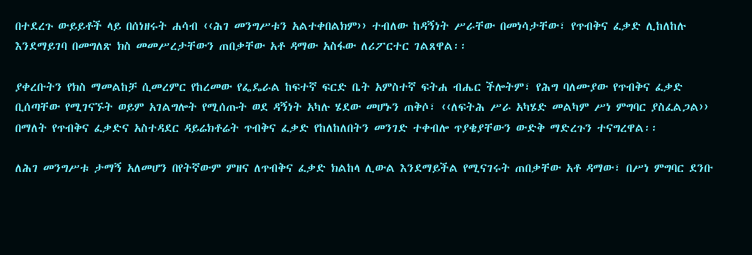በተደረጉ ውይይቶች ላይ በሰነዘሩት ሐሳብ ‹‹ሕገ መንግሥቱን አልተቀበልክም›› ተብለው ከዳኝነት ሥራቸው በመነሳታቸው፣ የጥብቅና ፈቃድ ሊከለከሉ እንደማይገባ በመግለጽ ክስ መመሥረታቸውን ጠበቃቸው አቶ ዳማው አስፋው ለሪፖርተር ገልጸዋል፡፡

ያቀረቡትን የክስ ማመልከቻ ሲመረምር የከረመው የፌዴራል ከፍተኛ ፍርድ ቤት አምስተኛ ፍትሐ ብሔር ችሎትም፣ የሕግ ባለሙያው የጥብቅና ፈቃድ ቢሰጣቸው የሚገናኙት ወይም አገልግሎት የሚሰጡት ወደ ዳኝነት አካሉ ሄደው መሆኑን ጠቅሶ፣ ‹‹ለፍትሕ ሥራ አካሄድ መልካም ሥነ ምግባር ያስፈልጋል›› በማለት የጥብቅና ፈቃድና አስተዳደር ዳይሬክቶሬት ጥብቅና ፈቃድ የከለከለበትን መንገድ ተቀብሎ ጥያቄያቸውን ውድቅ ማድረጉን ተናግረዋል፡፡

ለሕገ መንግሥቱ ታማኝ አለመሆን በየትኛውም ምዘና ለጥብቅና ፈቃድ ክልከላ ሊውል እንደማይችል የሚናገሩት ጠበቃቸው አቶ ዳማው፣ በሥነ ምግባር ደንቡ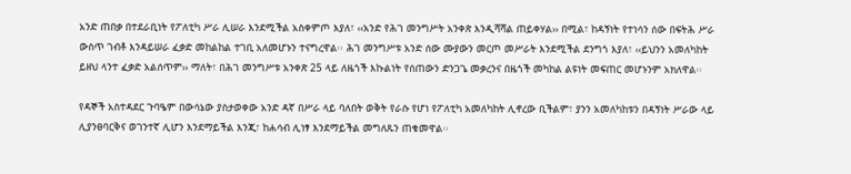አንድ ጠበቃ በተደራቢነት የፖለቲካ ሥራ ሊሠራ እንደሚችል አስቀምጦ እያለ፣ ‹‹አንድ የሕገ መንግሥት አንቀጽ እንዲሻሻል ጠይቀሃል›› በሚል፣ ከዳኝነት የተነሳን ሰው በፍትሕ ሥራ ውስጥ ገብቶ እንዳይሠራ ፈቃድ መከልከል ተገቢ አለመሆኑን ተናግረዋል፡፡ ሕገ መንግሥቱ አንድ ሰው ሙያውን መርጦ መሥራት እንደሚችል ደንግጎ እያለ፣ ‹‹ይህንን አመለካከት ይዘህ ላንተ ፈቃድ አልሰጥም›› ማለት፣ በሕገ መንግሥቱ አንቀጽ 25 ላይ ለዜጎች እኩልነት የሰጠውን ድንጋጌ መቃረንና በዜጎች መካከል ልዩነት መፍጠር መሆኑንም አክለዋል፡፡

የዳኞች አስተዳደር ጉባዔም በውሳኔው ያስታወቀው አንድ ዳኛ በሥራ ላይ ባለበት ወቅት የራሱ የሆነ የፖለቲካ አመለካከት ሊኖረው ቢችልም፣ ያንን አመለካከቱን በዳኝነት ሥራው ላይ ሊያንፀባርቅና ወገንተኛ ሊሆን እንደማይችል እንጂ፣ ከሐሳብ ሊነፃ እንደማይችል መግለጹን ጠቁመዋል፡፡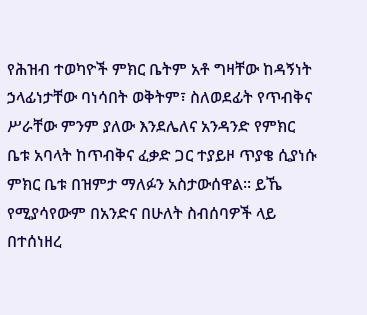የሕዝብ ተወካዮች ምክር ቤትም አቶ ግዛቸው ከዳኝነት ኃላፊነታቸው ባነሳበት ወቅትም፣ ስለወደፊት የጥብቅና ሥራቸው ምንም ያለው እንደሌለና አንዳንድ የምክር ቤቱ አባላት ከጥብቅና ፈቃድ ጋር ተያይዞ ጥያቄ ሲያነሱ ምክር ቤቱ በዝምታ ማለፉን አስታውሰዋል፡፡ ይኼ የሚያሳየውም በአንድና በሁለት ስብሰባዎች ላይ በተሰነዘረ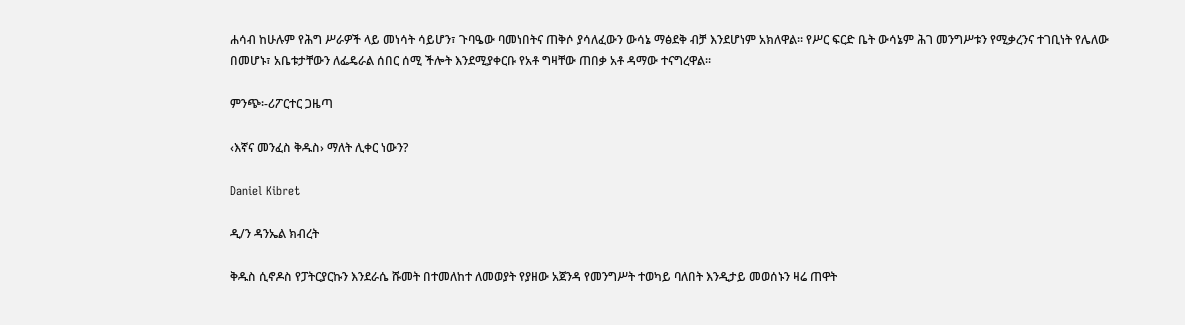ሐሳብ ከሁሉም የሕግ ሥራዎች ላይ መነሳት ሳይሆን፣ ጉባዔው ባመነበትና ጠቅሶ ያሳለፈውን ውሳኔ ማፅደቅ ብቻ እንደሆነም አክለዋል፡፡ የሥር ፍርድ ቤት ውሳኔም ሕገ መንግሥቱን የሚቃረንና ተገቢነት የሌለው በመሆኑ፣ አቤቱታቸውን ለፌዴራል ሰበር ሰሚ ችሎት እንደሚያቀርቡ የአቶ ግዛቸው ጠበቃ አቶ ዳማው ተናግረዋል፡፡

ምንጭ፡-ሪፖርተር ጋዜጣ

‹እኛና መንፈስ ቅዱስ› ማለት ሊቀር ነውን?

Daniel Kibret

ዲ/ን ዳንኤል ክብረት

ቅዱስ ሲኖዶስ የፓትርያርኩን እንደራሴ ሹመት በተመለከተ ለመወያት የያዘው አጀንዳ የመንግሥት ተወካይ ባለበት እንዲታይ መወሰኑን ዛሬ ጠዋት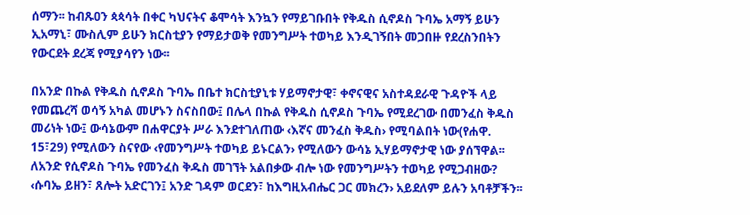ሰማን፡፡ ከብጹዐን ጳጳሳት በቀር ካህናትና ቆሞሳት እንኳን የማይገቡበት የቅዱስ ሲኖዶስ ጉባኤ አማኝ ይሁን ኢአማኒ፣ ሙስሊም ይሁን ክርስቲያን የማይታወቅ የመንግሥት ተወካይ እንዲገኝበት መጋበዙ የደረስንበትን የውርደት ደረጃ የሚያሳየን ነው፡፡

በአንድ በኩል የቅዱስ ሲኖዶስ ጉባኤ በቤተ ክርስቲያኒቱ ሃይማኖታዊ፣ ቀኖናዊና አስተዳደራዊ ጉዳዮች ላይ የመጨረሻ ወሳኝ አካል መሆኑን ስናስበው፤ በሌላ በኩል የቅዱስ ሲኖዶስ ጉባኤ የሚደረገው በመንፈስ ቅዱስ መሪነት ነው፤ ውሳኔውም በሐዋርያት ሥራ እንደተገለጠው ‹እኛና መንፈስ ቅዱስ› የሚባልበት ነው(የሐዋ. 15፣29) የሚለውን ስናየው ‹የመንግሥት ተወካይ ይኑርልን› የሚለውን ውሳኔ ኢሃይማኖታዊ ነው ያሰኘዋል፡፡ ለአንድ የሲኖዶስ ጉባኤ የመንፈስ ቅዱስ መገኘት አልበቃው ብሎ ነው የመንግሥትን ተወካይ የሚጋብዘው? ‹ሱባኤ ይዘን፣ ጸሎት አድርገን፤ አንድ ገዳም ወርደን፣ ከእግዚአብሔር ጋር መክረን› አይደለም ይሉን አባቶቻችን፡፡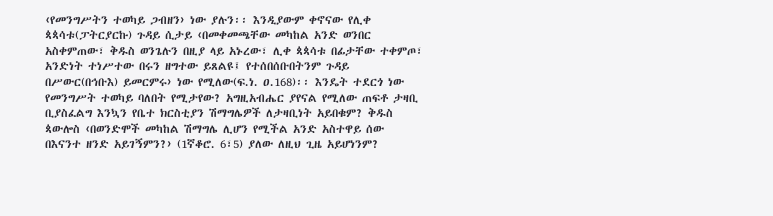‹የመንግሥትን ተወካይ ጋብዘን› ነው ያሉን፡፡ እንዲያውም ቀኖናው የሊቀ ጳጳሳቱ(ፓትርያርኩ) ጉዳይ ሲታይ ‹በመቀመጫቸው መካከል አንድ ወንበር አስቀምጠው፣ ቅዱስ ወንጌሉን በዚያ ላይ አኑረው፣ ሊቀ ጳጳሳቱ በፊታቸው ተቀምጦ፣ አንድነት ተነሥተው በሩን ዘግተው ይጸልዩ፤ የተሰበሰቡበትንም ጉዳይ በሥውር(በኅቡእ) ይመርምሩ› ነው የሚለው(ፍ.ነ. ዐ.168)፡፡ እንዴት ተደርጎ ነው የመንግሥት ተወካይ ባለበት የሚታየው? አግዚአብሔር ያየናል የሚለው ጠፍቶ ታዛቢ ቢያስፈልግ እንኳን የቤተ ክርስቲያን ሽማግሌዎች ለታዛቢነት አይበቁም? ቅዱስ ጳውሎስ ‹በወንድሞች መካከል ሽማግሌ ሊሆን የሚችል አንድ አስተዋይ ሰው በእናንተ ዘንድ አይገኝምን?› (1ኛቆሮ. 6፣5) ያለው ለዚህ ጊዜ አይሆነንም?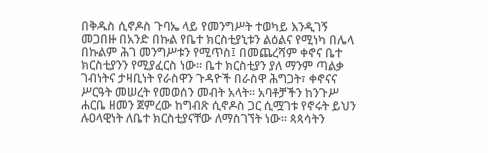በቅዱስ ሲኖዶስ ጉባኤ ላይ የመንግሥት ተወካይ እንዲገኝ መጋበዙ በአንድ በኩል የቤተ ክርስቲያኒቱን ልዕልና የሚነካ በሌላ በኩልም ሕገ መንግሥቱን የሚጥስ፤ በመጨረሻም ቀኖና ቤተ ክርስቲያንን የሚያፈርስ ነው፡፡ ቤተ ክርስቲያን ያለ ማንም ጣልቃ ገብነትና ታዛቢነት የራስዋን ጉዳዮች በራስዋ ሕግጋት፣ ቀኖናና ሥርዓት መሠረት የመወሰን መብት አላት፡፡ አባቶቻችን ከንጉሥ ሐርቤ ዘመን ጀምረው ከግብጽ ሲኖዶስ ጋር ሲሟገቱ የኖሩት ይህን ሉዐላዊነት ለቤተ ክርስቲያናቸው ለማስገኘት ነው፡፡ ጳጳሳትን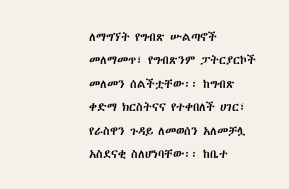ለማግኘት የግብጽ ሡልጣኖች መለማመጥ፣ የግብጽንም ፓትርያርኮች መለመን ሰልችቷቸው፡፡ ከግብጽ ቀድማ ክርስትናና የተቀበለች ሀገር፣ የራስዋን ጉዳይ ለመወሰን አለመቻሏ አስደናቂ ስለሆነባቸው፡፡ ከቤተ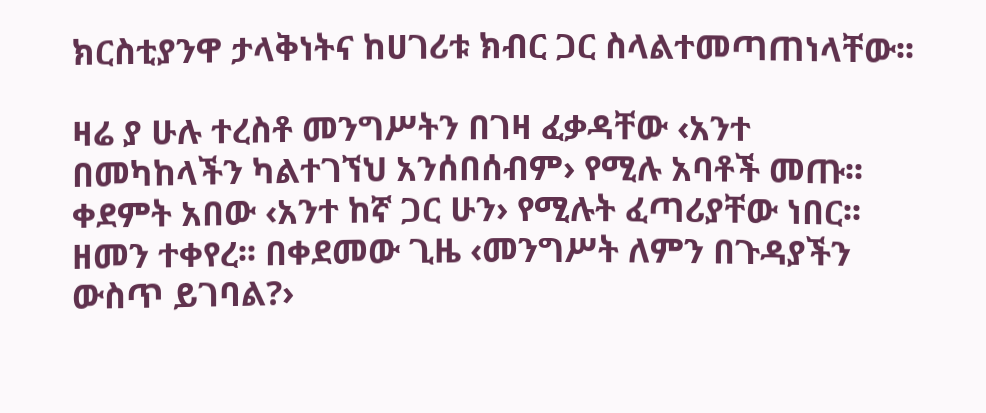ክርስቲያንዋ ታላቅነትና ከሀገሪቱ ክብር ጋር ስላልተመጣጠነላቸው፡፡

ዛሬ ያ ሁሉ ተረስቶ መንግሥትን በገዛ ፈቃዳቸው ‹አንተ በመካከላችን ካልተገኘህ አንሰበሰብም› የሚሉ አባቶች መጡ፡፡ ቀደምት አበው ‹አንተ ከኛ ጋር ሁን› የሚሉት ፈጣሪያቸው ነበር፡፡ ዘመን ተቀየረ፡፡ በቀደመው ጊዜ ‹መንግሥት ለምን በጉዳያችን ውስጥ ይገባል?›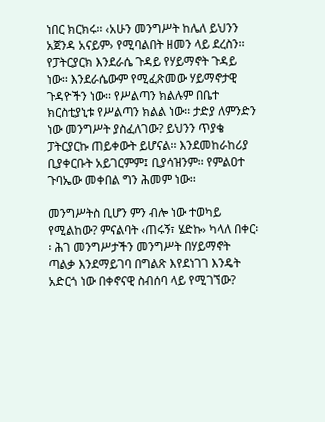ነበር ክርክሩ፡፡ ‹አሁን መንግሥት ከሌለ ይህንን አጀንዳ አናይም› የሚባልበት ዘመን ላይ ደረስን፡፡ የፓትርያርክ እንደራሴ ጉዳይ የሃይማኖት ጉዳይ ነው፡፡ እንደራሴውም የሚፈጽመው ሃይማኖታዊ ጉዳዮችን ነው፡፡ የሥልጣን ክልሉም በቤተ ክርስቲያኒቱ የሥልጣን ክልል ነው፡፡ ታድያ ለምንድን ነው መንግሥት ያስፈለገው? ይህንን ጥያቄ ፓትርያርኩ ጠይቀውት ይሆናል፡፡ እንደመከራከሪያ ቢያቀርቡት አይገርምም፤ ቢያሳዝንም፡፡ የምልዐተ ጉባኤው መቀበል ግን ሕመም ነው፡፡

መንግሥትስ ቢሆን ምን ብሎ ነው ተወካይ የሚልከው? ምናልባት ‹ጠሩኝ፣ ሄድኩ› ካላለ በቀር፡፡ ሕገ መንግሥታችን መንግሥት በሃይማኖት ጣልቃ እንደማይገባ በግልጽ እየደነገገ እንዴት አድርጎ ነው በቀኖናዊ ስብሰባ ላይ የሚገኘው?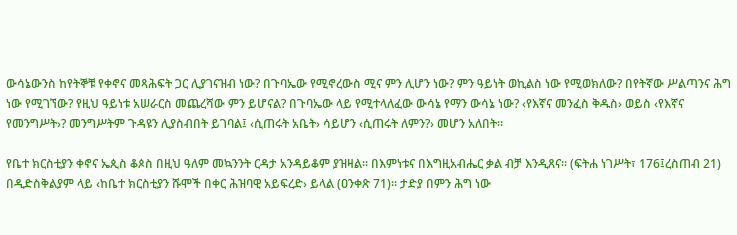ውሳኔውንስ ከየትኞቹ የቀኖና መጻሕፍት ጋር ሊያገናዝብ ነው? በጉባኤው የሚኖረውስ ሚና ምን ሊሆን ነው? ምን ዓይነት ወኪልስ ነው የሚወክለው? በየትኛው ሥልጣንና ሕግ ነው የሚገኘው? የዚህ ዓይነቱ አሠራርስ መጨረሻው ምን ይሆናል? በጉባኤው ላይ የሚተላለፈው ውሳኔ የማን ውሳኔ ነው? ‹የእኛና መንፈስ ቅዱስ› ወይስ ‹የእኛና የመንግሥት›? መንግሥትም ጉዳዩን ሊያስብበት ይገባል፤ ‹ሲጠሩት አቤት› ሳይሆን ‹ሲጠሩት ለምን?› መሆን አለበት፡፡

የቤተ ክርስቲያን ቀኖና ኤጲስ ቆጶስ በዚህ ዓለም መኳንንት ርዳታ አንዳይቆም ያዝዛል፡፡ በእምነቱና በእግዚአብሔር ቃል ብቻ እንዲጸና፡፡ (ፍትሐ ነገሥት፣ 176፤ረስጠብ 21) በዲድስቅልያም ላይ ‹ከቤተ ክርስቲያን ሹሞች በቀር ሕዝባዊ አይፍረድ› ይላል (ዐንቀጽ 71)፡፡ ታድያ በምን ሕግ ነው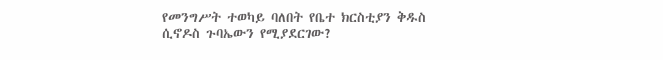የመንግሥት ተወካይ ባለበት የቤተ ክርስቲያን ቅዱስ ሲኖዶስ ጉባኤውን የሚያደርገው?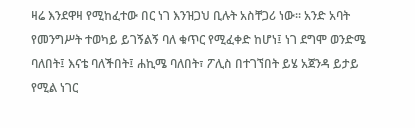ዛሬ እንደዋዛ የሚከፈተው በር ነገ እንዝጋህ ቢሉት አስቸጋሪ ነው፡፡ አንድ አባት የመንግሥት ተወካይ ይገኝልኝ ባለ ቁጥር የሚፈቀድ ከሆነ፤ ነገ ደግሞ ወንድሜ ባለበት፤ እናቴ ባለችበት፤ ሐኪሜ ባለበት፣ ፖሊስ በተገኘበት ይሄ አጀንዳ ይታይ የሚል ነገር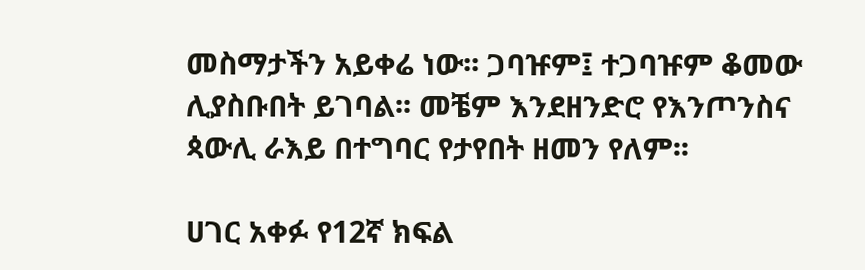መስማታችን አይቀሬ ነው፡፡ ጋባዡም፤ ተጋባዡም ቆመው ሊያስቡበት ይገባል፡፡ መቼም እንደዘንድሮ የእንጦንስና ጳውሊ ራእይ በተግባር የታየበት ዘመን የለም፡፡

ሀገር አቀፉ የ12ኛ ክፍል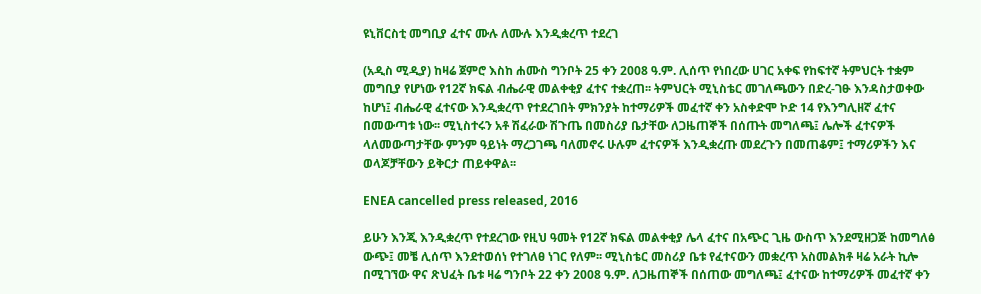ዩኒቨርስቲ መግቢያ ፈተና ሙሉ ለሙሉ እንዲቋረጥ ተደረገ

(አዲስ ሚዲያ) ከዛሬ ጀምሮ እስከ ሐሙስ ግንቦት 25 ቀን 2008 ዓ.ም. ሊሰጥ የነበረው ሀገር አቀፍ የከፍተኛ ትምህርት ተቋም መግቢያ የሆነው የ12ኛ ክፍል ብሔራዊ መልቀቂያ ፈተና ተቋረጠ፡፡ ትምህርት ሚኒስቴር መገለጫውን በድረ-ገፁ እንዳስታወቀው ከሆነ፤ ብሔራዊ ፈተናው እንዲቋረጥ የተደረገበት ምክንያት ከተማሪዎች መፈተኛ ቀን አስቀድሞ ኮድ 14 የእንግሊዘኛ ፈተና በመውጣቱ ነው፡፡ ሚኒስተሩን አቶ ሽፈራው ሽጉጤ በመስሪያ ቤታቸው ለጋዜጠኞች በሰጡት መግለጫ፤ ሌሎች ፈተናዎች ላለመውጣታቸው ምንም ዓይነት ማረጋገጫ ባለመኖሩ ሁሉም ፈተናዎች እንዲቋረጡ መደረጉን በመጠቆም፤ ተማሪዎችን እና ወላጆቻቸውን ይቅርታ ጠይቀዋል፡፡

ENEA cancelled press released, 2016

ይሁን እንጂ እንዲቋረጥ የተደረገው የዚህ ዓመት የ12ኛ ክፍል መልቀቂያ ሌላ ፈተና በአጭር ጊዜ ውስጥ እንደሚዘጋጅ ከመግለፅ ውጭ፤ መቼ ሊሰጥ እንደተወሰነ የተገለፀ ነገር የለም፡፡ ሚኒስቴር መስሪያ ቤቱ የፈተናውን መቋረጥ አስመልክቶ ዛሬ አራት ኪሎ በሚገኘው ዋና ጽህፈት ቤቱ ዛሬ ግንቦት 22 ቀን 2008 ዓ.ም. ለጋዜጠኞች በሰጠው መግለጫ፤ ፈተናው ከተማሪዎች መፈተኛ ቀን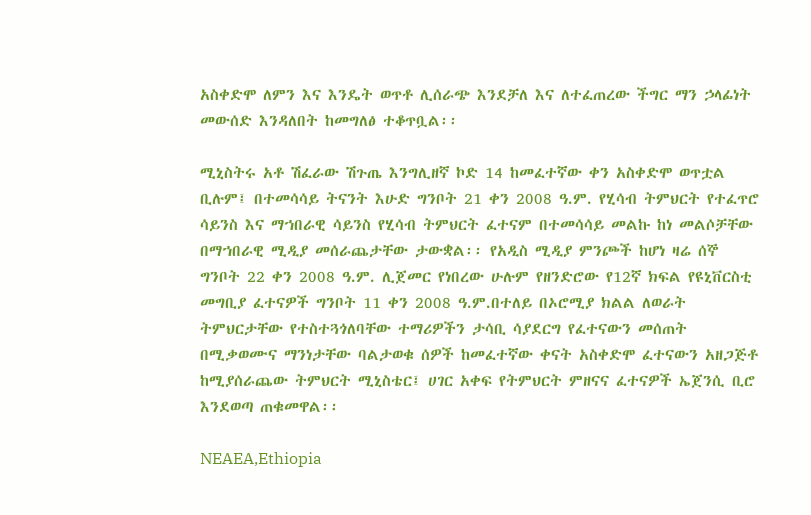አስቀድሞ ለምን እና እንዴት ወጥቶ ሊሰራጭ እንደቻለ እና ለተፈጠረው ችግር ማን ኃላፊነት መውሰድ እንዳለበት ከመግለፅ ተቆጥቧል፡፡

ሚኒስትሩ አቶ ሽፈራው ሽጉጤ እንግሊዘኛ ኮድ 14 ከመፈተኛው ቀን አስቀድሞ ወጥቷል ቢሉም፤ በተመሳሳይ ትናንት እሁድ ግንቦት 21 ቀን 2008 ዓ.ም. የሂሳብ ትምህርት የተፈጥሮ ሳይንስ እና ማኀበራዊ ሳይንስ የሂሳብ ትምህርት ፈተናም በተመሳሳይ መልኩ ከነ መልሶቻቸው በማኀበራዊ ሚዲያ መሰራጨታቸው ታውቋል፡፡ የአዲስ ሚዲያ ምንጮች ከሆነ ዛሬ ሰኞ ግንቦት 22 ቀን 2008 ዓ.ም. ሊጀመር የነበረው ሁሉም የዘንድሮው የ12ኛ ክፍል የዩኒቨርስቲ መግቢያ ፈተናዎች ግንቦት 11 ቀን 2008 ዓ.ም.በተለይ በኦሮሚያ ክልል ለወራት ትምህርታቸው የተስተጓጎለባቸው ተማሪዎችን ታሳቢ ሳያደርግ የፈተናውን መሰጠት በሚቃወሙና ማንነታቸው ባልታወቁ ሰዎች ከመፈተኛው ቀናት አስቀድሞ ፈተናውን አዘጋጅቶ ከሚያሰራጨው ትምህርት ሚኒስቴር፤ ሀገር አቀፍ የትምህርት ምዘናና ፈተናዎች ኤጀንሲ ቢሮ እንደወጣ ጠቁመዋል፡፡

NEAEA,Ethiopia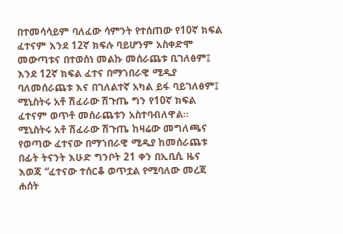በተመሳሳይም ባለፈው ሳምንት የተሰጠው የ10ኛ ክፍል ፈተናም እንደ 12ኛ ክፍሉ ባይሆንም አስቀድሞ መውጣቱና በተወሰነ መልኩ መሰራጨቱ ቢገለፅም፤ እንደ 12ኛ ክፍል ፈተና በማኀበራዊ ሚዲያ ባለመሰራጨቱ እና በገለልተኛ አካል ይፋ ባይገለፅም፤ ሚኒስትሩ አቶ ሽፈራው ሽጉጤ ግን የ10ኛ ክፍል ፈተናም ወጥቶ መሰራጨቱን አስተባብለዋል፡፡ ሚኒስትሩ አቶ ሽፈራው ሽጉጤ ከዛሬው መግለጫና የወጣው ፈተናው በማኀበራዊ ሚዲያ ከመሰራጨቱ በፊት ትናንት እሁድ ግንቦት 21 ቀን በኢቢሲ ዜና እወጃ “ፈተናው ተሰርቆ ወጥቷል የሚባለው መረጃ ሐሰት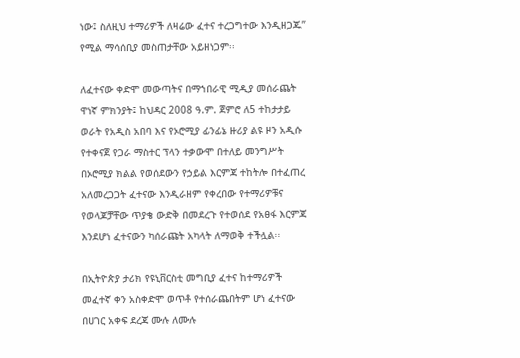ነው፤ ስለዚህ ተማሪዎች ለዛሬው ፈተና ተረጋግተው እንዲዘጋጁ” የሚል ማሳሰቢያ መስጠታቸው አይዘነጋም፡፡

ለፈተናው ቀድሞ መውጣትና በማኀበራዊ ሚዲያ መሰራጨት ዋነኛ ምክንያት፤ ከህዳር 2008 ዓ.ም. ጀምሮ ለ5 ተከታታይ ወራት የአዲስ አበባ እና የኦሮሚያ ፊንፊኔ ዙሪያ ልዩ ዞን አዲሱ የተቀናጀ የጋራ ማስተር ፕላን ተቃውሞ በተለይ መንግሥት በኦሮሚያ ክልል የወሰደውን የኃይል እርምጃ ተከትሎ በተፈጠረ አለመረጋጋት ፈተናው እንዲራዘም የቀረበው የተማሪዎቹና የወላጆቻቸው ጥያቄ ውድቅ በመደረጉ የተወሰደ የአፀፋ እርምጃ እንደሆነ ፈተናውን ካሰራጩት አካላት ለማወቅ ተችሏል፡፡

በኢትዮጵያ ታሪክ የዩኒቨርስቲ መግቢያ ፈተና ከተማሪዎች መፈተኛ ቀን አስቀድሞ ወጥቶ የተሰራጨበትም ሆነ ፈተናው በሀገር አቀፍ ደረጃ ሙሉ ለሙሉ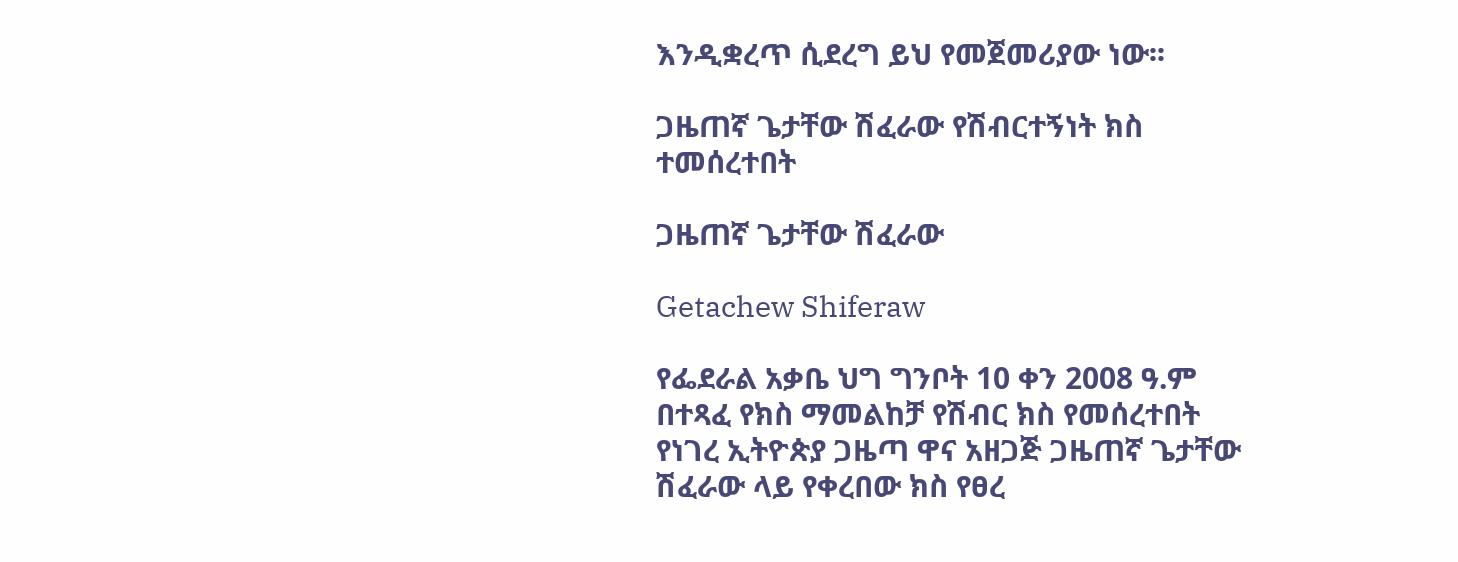እንዲቋረጥ ሲደረግ ይህ የመጀመሪያው ነው፡፡

ጋዜጠኛ ጌታቸው ሽፈራው የሽብርተኝነት ክስ ተመሰረተበት

ጋዜጠኛ ጌታቸው ሽፈራው

Getachew Shiferaw

የፌደራል አቃቤ ህግ ግንቦት 10 ቀን 2008 ዓ.ም በተጻፈ የክስ ማመልከቻ የሽብር ክስ የመሰረተበት የነገረ ኢትዮጵያ ጋዜጣ ዋና አዘጋጅ ጋዜጠኛ ጌታቸው ሽፈራው ላይ የቀረበው ክስ የፀረ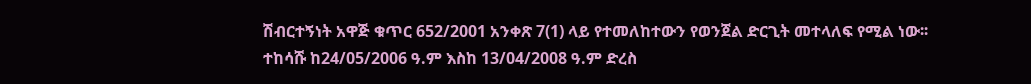ሽብርተኝነት አዋጅ ቁጥር 652/2001 አንቀጽ 7(1) ላይ የተመለከተውን የወንጀል ድርጊት መተላለፍ የሚል ነው፡፡
ተከሳሹ ከ24/05/2006 ዓ.ም እስከ 13/04/2008 ዓ.ም ድረስ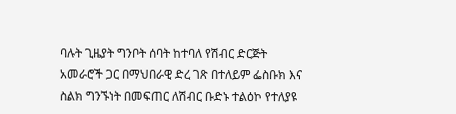ባሉት ጊዜያት ግንቦት ሰባት ከተባለ የሽብር ድርጅት አመራሮች ጋር በማህበራዊ ድረ ገጽ በተለይም ፌስቡክ እና ስልክ ግንኙነት በመፍጠር ለሽብር ቡድኑ ተልዕኮ የተለያዩ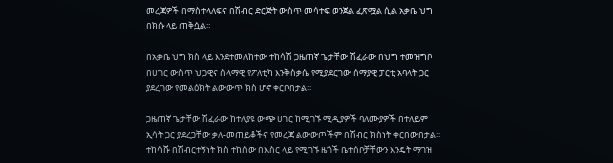መረጃዎች በማስተላለፍና በሽብር ድርጅት ውስጥ መሳተፍ ወንጀል ፈጽሟል ሲል አቃቤ ህግ በክሱ ላይ ጠቅሷል፡፡

በአቃቤ ህግ ክስ ላይ እንደተመለከተው ተከሳሽ ጋዜጠኛ ጌታቸው ሽፈራው በህግ ተመዝግቦ በሀገር ውስጥ ህጋዊና ሰላማዊ የፖለቲካ እንቅስቃሴ የሚያደርገው ሰማያዊ ፓርቲ አባላት ጋር ያደረገው የመልዕክት ልውውጥ ክስ ሆኖ ቀርቦበታል፡፡

ጋዜጠኛ ጌታቸው ሽፈራው ከተለያዩ ውጭ ሀገር ከሚገኙ ሚዲያዎች ባለሙያዎች በተለይም ኢሳት ጋር ያደረጋቸው ቃለ-መጠይቆችና የመረጃ ልውውጦችም በሽብር ክስነት ቀርበውበታል፡፡ ተከሳሹ በሽብርተኝነት ክስ ተከሰው በእስር ላይ የሚገኙ ዜጎች ቤተሰቦቻቸውን እንዴት ማገዝ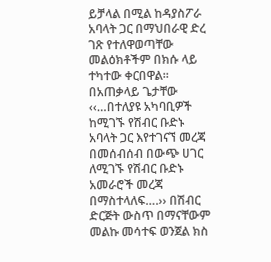ይቻላል በሚል ከዳያስፖራ አባላት ጋር በማህበራዊ ድረ ገጽ የተለዋወጣቸው መልዕክቶችም በክሱ ላይ ተካተው ቀርበዋል፡፡
በአጠቃላይ ጌታቸው ‹‹…በተለያዩ አካባቢዎች ከሚገኙ የሽብር ቡድኑ አባላት ጋር እየተገናኘ መረጃ በመሰብሰብ በውጭ ሀገር ለሚገኙ የሽብር ቡድኑ አመራሮች መረጃ በማስተላለፍ….›› በሽብር ድርጅት ውስጥ በማናቸውም መልኩ መሳተፍ ወንጀል ክስ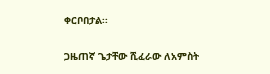ቀርቦበታል፡፡

ጋዜጠኛ ጌታቸው ሺፈራው ለአምስት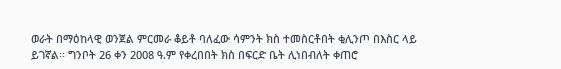ወራት በማዕከላዊ ወንጀል ምርመራ ቆይቶ ባለፈው ሳምንት ክስ ተመስርቶበት ቂሊንጦ በእስር ላይ ይገኛል፡፡ ግንቦት 26 ቀን 2008 ዓ.ም የቀረበበት ክስ በፍርድ ቤት ሊነበብለት ቀጠሮ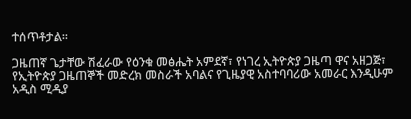ተሰጥቶታል፡፡

ጋዜጠኛ ጌታቸው ሽፈራው የዕንቁ መፅሔት አምደኛ፣ የነገረ ኢትዮጵያ ጋዜጣ ዋና አዘጋጅ፣ የኢትዮጵያ ጋዜጠኞች መድረክ መስራች አባልና የጊዜያዊ አስተባባሪው አመራር እንዲሁም አዲስ ሚዲያ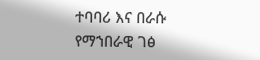ተባባሪ እና በራሱ የማኀበራዊ ገፅ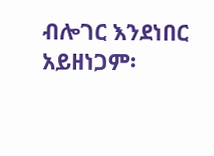ብሎገር እንደነበር አይዘነጋም፡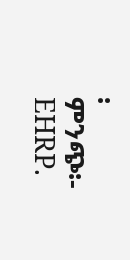፡
ምንጭ፡- EHRP.